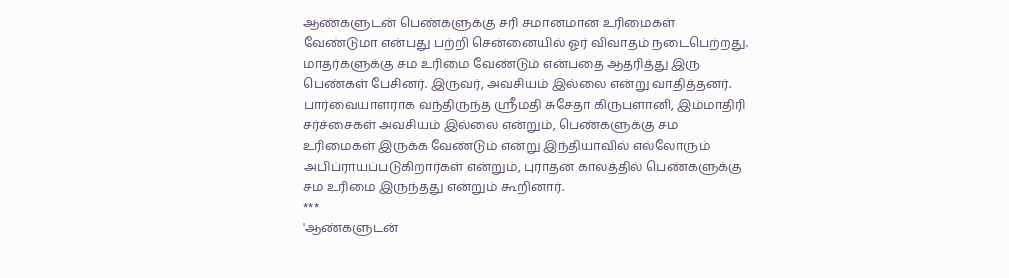ஆண்களுடன் பெண்களுக்கு சரி சமானமான உரிமைகள் வேண்டுமா என்பது பற்றி சென்னையில் ஓர் விவாதம் நடைபெற்றது.
மாதர்களுக்கு சம உரிமை வேண்டும் என்பதை ஆதரித்து இரு பெண்கள் பேசினர். இருவர், அவசியம் இல்லை என்று வாதித்தனர்.
பார்வையாளராக வந்திருந்த ஸ்ரீமதி சுசேதா கிருபளானி, இம்மாதிரி சர்ச்சைகள் அவசியம் இல்லை என்றும், பெண்களுக்கு சம உரிமைகள் இருக்க வேண்டும் என்று இந்தியாவில் எல்லோரும் அபிப்ராயப்படுகிறார்கள் என்றும், புராதன காலத்தில் பெண்களுக்கு சம உரிமை இருந்தது என்றும் கூறினார்.
***
'ஆண்களுடன்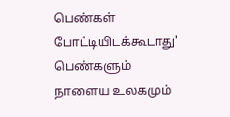பெண்கள் போட்டியிடக்கூடாது'
பெண்களும் நாளைய உலகமும்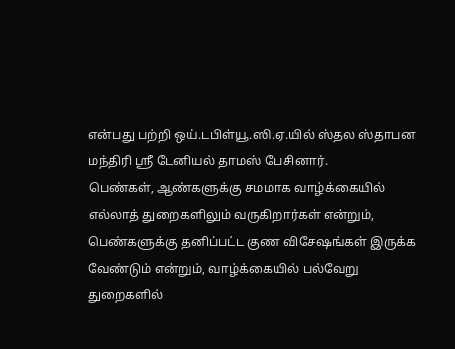என்பது பற்றி ஒய்.டபிள்யூ.ஸி.ஏ.யில் ஸ்தல ஸ்தாபன மந்திரி ஸ்ரீ டேனியல் தாமஸ் பேசினார்.
பெண்கள், ஆண்களுக்கு சமமாக வாழ்க்கையில் எல்லாத் துறைகளிலும் வருகிறார்கள் என்றும், பெண்களுக்கு தனிப்பட்ட குண விசேஷங்கள் இருக்க வேண்டும் என்றும், வாழ்க்கையில் பல்வேறு துறைகளில்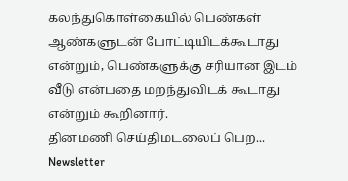கலந்துகொள்கையில் பெண்கள் ஆண்களுடன் போட்டியிடக்கூடாது என்றும், பெண்களுக்கு சரியான இடம் வீடு என்பதை மறந்துவிடக் கூடாது என்றும் கூறினார்.
தினமணி செய்திமடலைப் பெற... Newsletter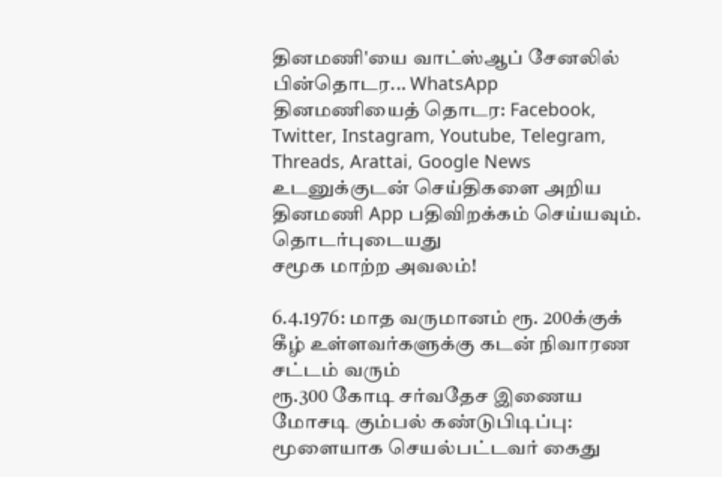தினமணி'யை வாட்ஸ்ஆப் சேனலில் பின்தொடர... WhatsApp
தினமணியைத் தொடர: Facebook, Twitter, Instagram, Youtube, Telegram, Threads, Arattai, Google News
உடனுக்குடன் செய்திகளை அறிய தினமணி App பதிவிறக்கம் செய்யவும்.
தொடர்புடையது
சமூக மாற்ற அவலம்!

6.4.1976: மாத வருமானம் ரூ. 200க்குக் கீழ் உள்ளவர்களுக்கு கடன் நிவாரண சட்டம் வரும்
ரூ.300 கோடி சர்வதேச இணைய மோசடி கும்பல் கண்டுபிடிப்பு: மூளையாக செயல்பட்டவர் கைது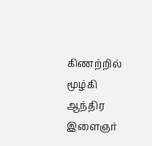கிணற்றில் மூழ்கி ஆந்திர இளைஞர்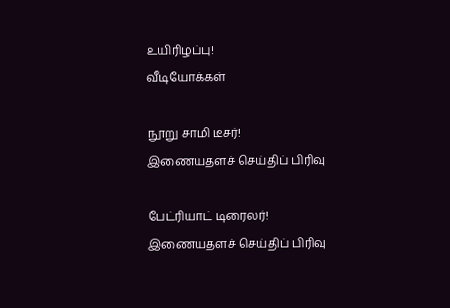உயிரிழப்பு!
வீடியோக்கள்

நூறு சாமி டீசர்!
இணையதளச் செய்திப் பிரிவு

பேட்ரியாட் டிரைலர்!
இணையதளச் செய்திப் பிரிவு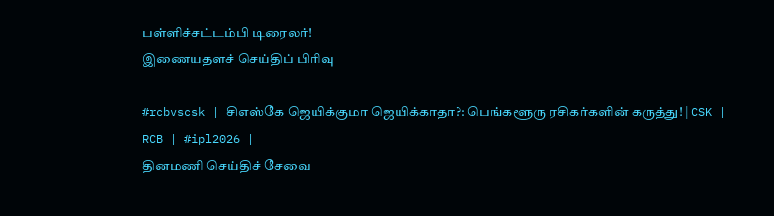பள்ளிச்சட்டம்பி டிரைலர்!
இணையதளச் செய்திப் பிரிவு

#rcbvscsk | சிஎஸ்கே ஜெயிக்குமா ஜெயிக்காதா?: பெங்களூரு ரசிகர்களின் கருத்து! | CSK | RCB | #ipl2026 |
தினமணி செய்திச் சேவை